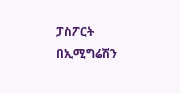ፓስፖርት በኢሚግሬሽን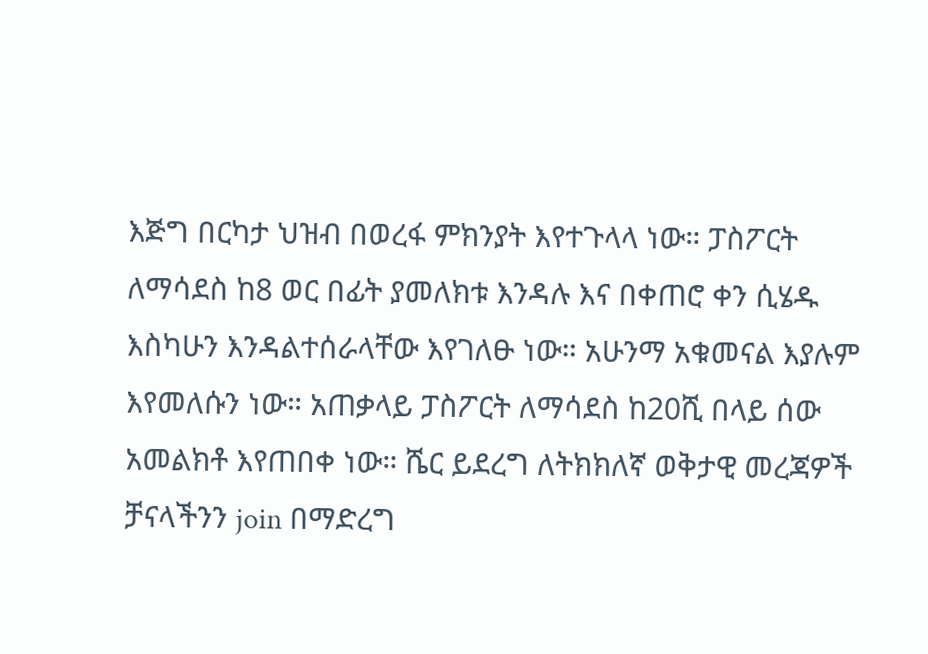እጅግ በርካታ ህዝብ በወረፋ ምክንያት እየተጉላላ ነው። ፓስፖርት ለማሳደስ ከ8 ወር በፊት ያመለክቱ እንዳሉ እና በቀጠሮ ቀን ሲሄዱ እስካሁን እንዳልተሰራላቸው እየገለፁ ነው። አሁንማ አቁመናል እያሉም እየመለሱን ነው። አጠቃላይ ፓስፖርት ለማሳደስ ከ20ሺ በላይ ሰው አመልክቶ እየጠበቀ ነው። ሼር ይደረግ ለትክክለኛ ወቅታዊ መረጃዎች ቻናላችንን join በማድረግ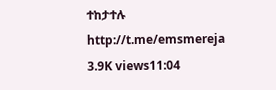ተከታተሉ http://t.me/emsmereja 3.9K views11:04